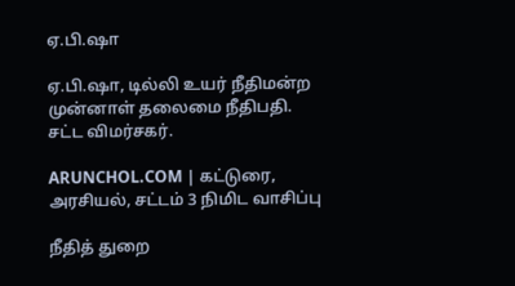ஏ.பி.ஷா

ஏ.பி.ஷா, டில்லி உயர் நீதிமன்ற முன்னாள் தலைமை நீதிபதி. சட்ட விமர்சகர்.

ARUNCHOL.COM | கட்டுரை, அரசியல், சட்டம் 3 நிமிட வாசிப்பு

நீதித் துறை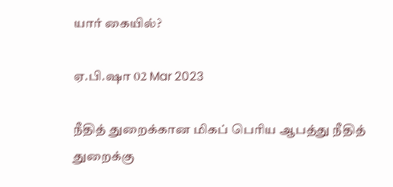யார் கையில்?

ஏ.பி.ஷா 02 Mar 2023

நீதித் துறைக்கான மிகப் பெரிய ஆபத்து நீதித் துறைக்கு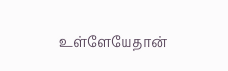உள்ளேயேதான்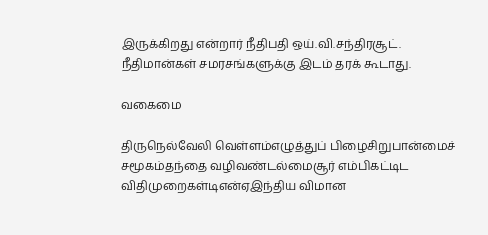இருக்கிறது என்றார் நீதிபதி ஒய்.வி.சந்திரசூட். நீதிமான்கள் சமரசங்களுக்கு இடம் தரக் கூடாது.

வகைமை

திருநெல்வேலி வெள்ளம்எழுத்துப் பிழைசிறுபான்மைச் சமூகம்தந்தை வழிவண்டல்மைசூர் எம்பிகட்டிட விதிமுறைகள்டிஎன்ஏஇந்திய விமான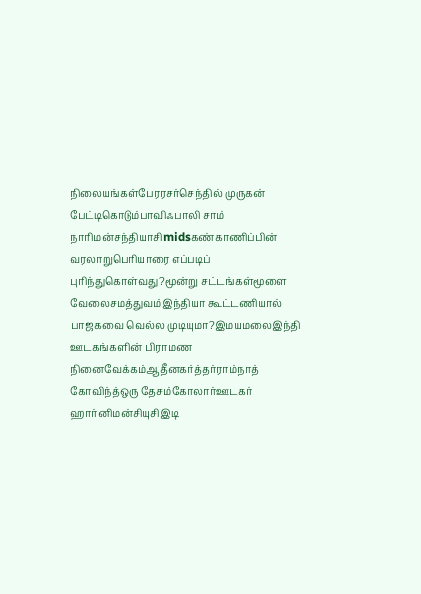நிலையங்கள்பேரரசர்செந்தில் முருகன் பேட்டிகொடும்பாவிஃபாலி சாம் நாரிமன்சந்தியாசிmidsகண்காணிப்பின் வரலாறுபெரியாரை எப்படிப் புரிந்துகொள்வது?மூன்று சட்டங்கள்மூளை வேலைசமத்துவம்இந்தியா கூட்டணியால் பாஜகவை வெல்ல முடியுமா?இமயமலைஇந்தி ஊடகங்களின் பிராமண நினைவேக்கம்ஆதீனகர்த்தர்ராம்நாத் கோவிந்த்ஒரு தேசம்கோலார்ஊடகர் ஹார்னிமன்சியுசிஇடி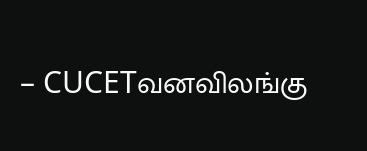– CUCETவனவிலங்கு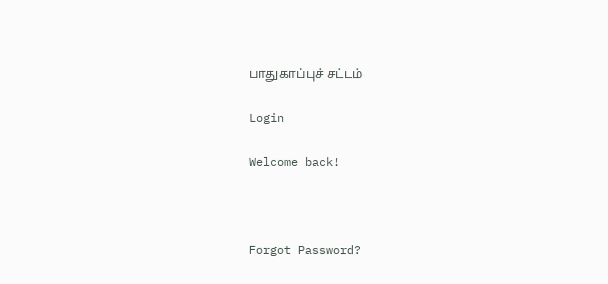பாதுகாப்புச் சட்டம்

Login

Welcome back!



Forgot Password?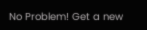No Problem! Get a new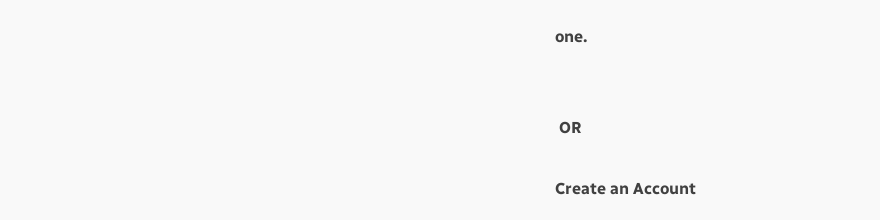one.


 OR

Create an Account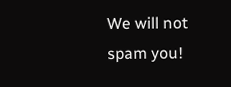We will not spam you!